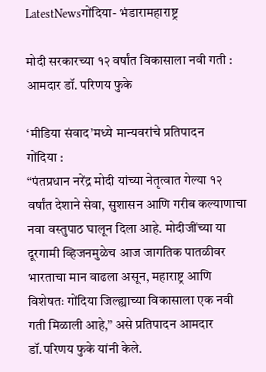LatestNewsगोंदिया- भंडारामहाराष्ट्र

मोदी सरकारच्या १२ वर्षांत विकासाला नवी गती : आमदार डॉ. परिणय फुके

‘मीडिया संवाद’मध्ये मान्यवरांचे प्रतिपादन
गोंदिया :
“पंतप्रधान नरेंद्र मोदी यांच्या नेतृत्वात गेल्या १२ वर्षांत देशाने सेवा, सुशासन आणि गरीब कल्याणाचा नवा वस्तुपाठ घालून दिला आहे. मोदीजींच्या या दूरगामी व्हिजनमुळेच आज जागतिक पातळीवर भारताचा मान वाढला असून, महाराष्ट्र आणि विशेषतः गोंदिया जिल्ह्याच्या विकासाला एक नवी गती मिळाली आहे,” असे प्रतिपादन आमदार डॉ.परिणय फुके यांनी केले.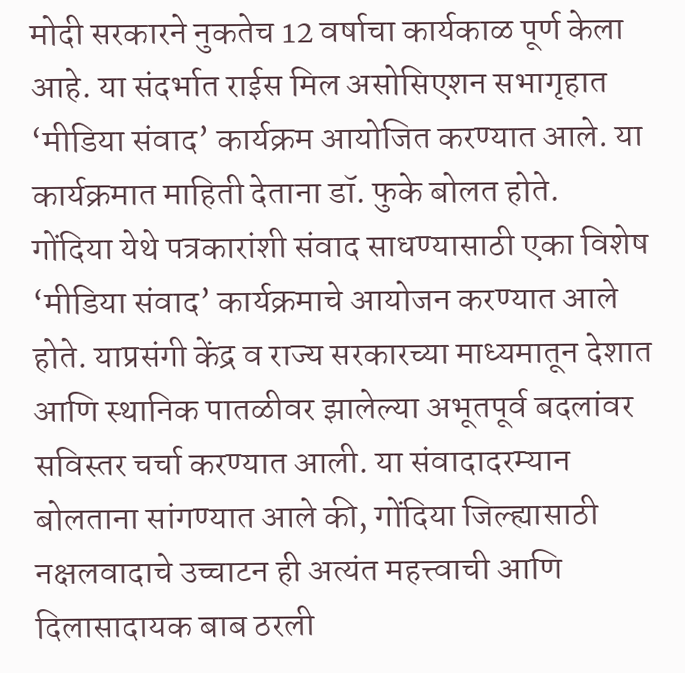मोदी सरकारने नुकतेच 12 वर्षाचा कार्यकाळ पूर्ण केला आहे. या संदर्भात राईस मिल असोसिएशन सभागृहात ‘मीडिया संवाद’ कार्यक्रम आयोजित करण्यात आले. या कार्यक्रमात माहिती देताना डॉ. फुके बोलत होते.
गोंदिया येथे पत्रकारांशी संवाद साधण्यासाठी एका विशेष ‘मीडिया संवाद’ कार्यक्रमाचे आयोजन करण्यात आले होते. याप्रसंगी केंद्र व राज्य सरकारच्या माध्यमातून देशात आणि स्थानिक पातळीवर झालेल्या अभूतपूर्व बदलांवर सविस्तर चर्चा करण्यात आली. या संवादादरम्यान बोलताना सांगण्यात आले की, गोंदिया जिल्ह्यासाठी नक्षलवादाचे उच्चाटन ही अत्यंत महत्त्वाची आणि दिलासादायक बाब ठरली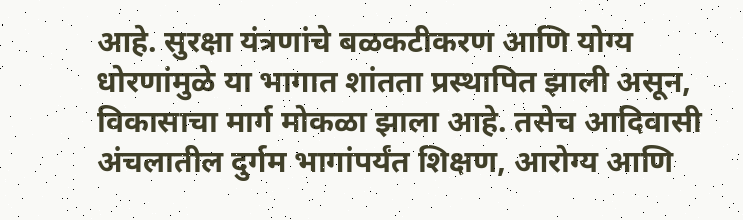आहे. सुरक्षा यंत्रणांचे बळकटीकरण आणि योग्य धोरणांमुळे या भागात शांतता प्रस्थापित झाली असून, विकासाचा मार्ग मोकळा झाला आहे. तसेच आदिवासी अंचलातील दुर्गम भागांपर्यंत शिक्षण, आरोग्य आणि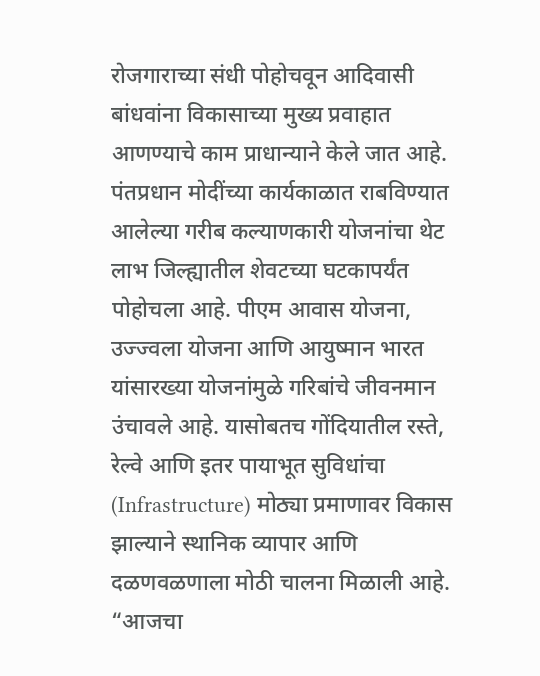रोजगाराच्या संधी पोहोचवून आदिवासी बांधवांना विकासाच्या मुख्य प्रवाहात आणण्याचे काम प्राधान्याने केले जात आहे.
पंतप्रधान मोदींच्या कार्यकाळात राबविण्यात आलेल्या गरीब कल्याणकारी योजनांचा थेट लाभ जिल्ह्यातील शेवटच्या घटकापर्यंत पोहोचला आहे. पीएम आवास योजना, उज्ज्वला योजना आणि आयुष्मान भारत यांसारख्या योजनांमुळे गरिबांचे जीवनमान उंचावले आहे. यासोबतच गोंदियातील रस्ते, रेल्वे आणि इतर पायाभूत सुविधांचा (Infrastructure) मोठ्या प्रमाणावर विकास झाल्याने स्थानिक व्यापार आणि दळणवळणाला मोठी चालना मिळाली आहे.
“आजचा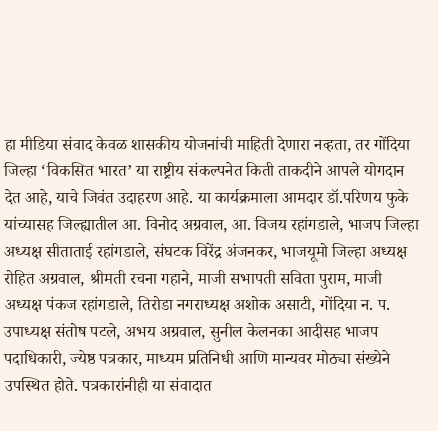हा मीडिया संवाद केवळ शासकीय योजनांची माहिती देणारा नव्हता, तर गोंदिया जिल्हा ‘विकसित भारत’ या राष्ट्रीय संकल्पनेत किती ताकदीने आपले योगदान देत आहे, याचे जिवंत उदाहरण आहे. या कार्यक्रमाला आमदार डॉ.परिणय फुके यांच्यासह जिल्ह्यातील आ. विनोद अग्रवाल, आ. विजय रहांगडाले, भाजप जिल्हा अध्यक्ष सीताताई रहांगडाले, संघटक विरेंद्र अंजनकर, भाजयूमो जिल्हा अध्यक्ष रोहित अग्रवाल, श्रीमती रचना गहाने, माजी सभापती सविता पुराम, माजी अध्यक्ष पंकज रहांगडाले, तिरोडा नगराध्यक्ष अशोक असाटी, गोंदिया न. प. उपाध्यक्ष संतोष पटले, अभय अग्रवाल, सुनील केलनका आदीसह भाजप पदाधिकारी, ज्येष्ठ पत्रकार, माध्यम प्रतिनिधी आणि मान्यवर मोठ्या संख्येने उपस्थित होते. पत्रकारांनीही या संवादात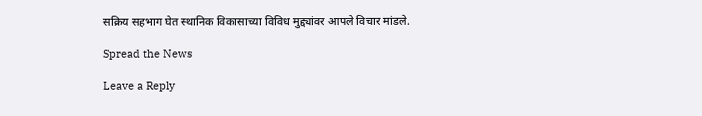सक्रिय सहभाग घेत स्थानिक विकासाच्या विविध मुद्द्यांवर आपले विचार मांडले.

Spread the News

Leave a Reply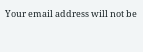Your email address will not be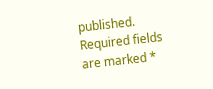published. Required fields are marked *